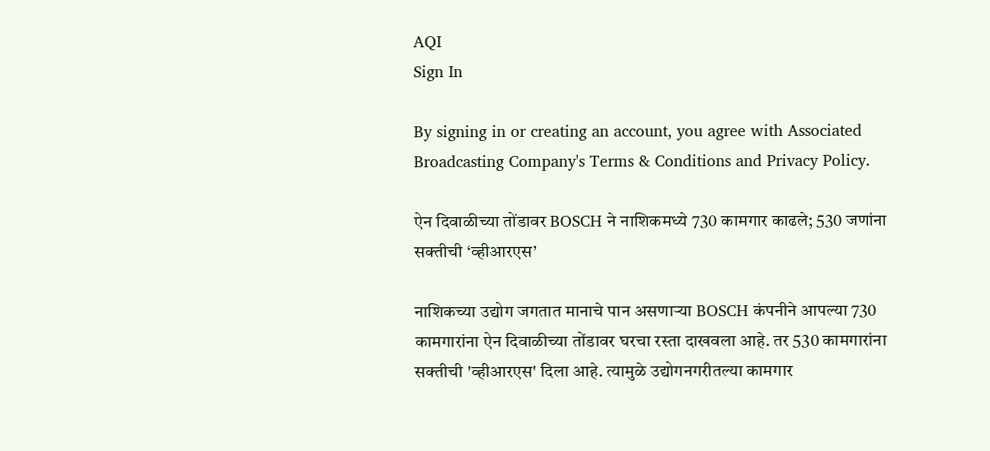AQI
Sign In

By signing in or creating an account, you agree with Associated Broadcasting Company's Terms & Conditions and Privacy Policy.

ऐन दिवाळीच्या तोंडावर BOSCH ने नाशिकमध्ये 730 कामगार काढले; 530 जणांना सक्तीची ‘व्हीआरएस’

नाशिकच्या उद्योग जगतात मानाचे पान असणाऱ्या BOSCH कंपनीने आपल्या 730 कामगारांना ऐन दिवाळीच्या तोंडावर घरचा रस्ता दाखवला आहे. तर 530 कामगारांना सक्तीची 'व्हीआरएस' दिला आहे. त्यामुळे उद्योगनगरीतल्या कामगार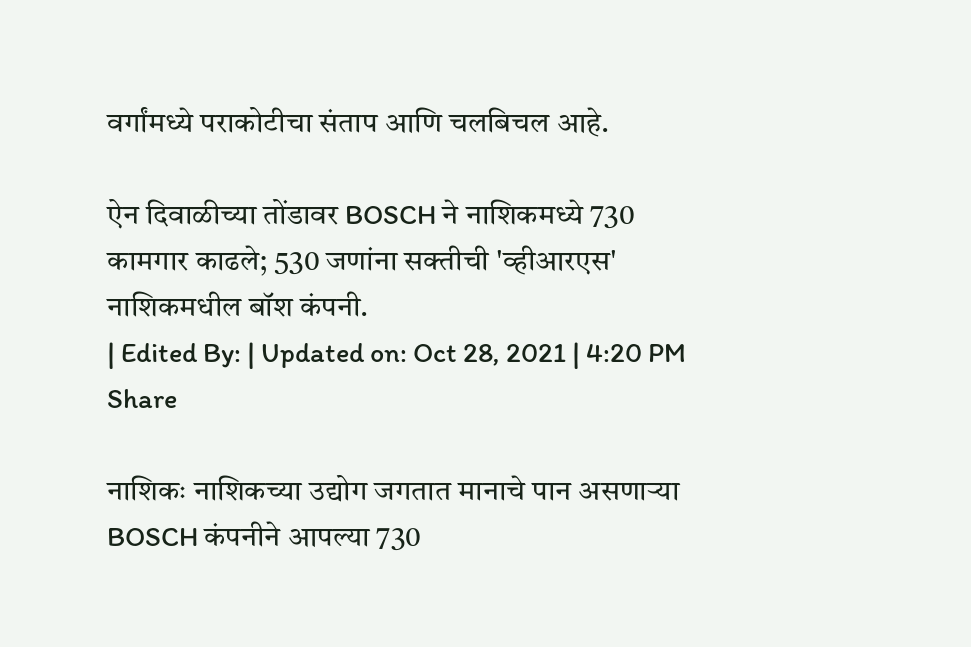वर्गांमध्ये पराकोटीचा संताप आणि चलबिचल आहे.

ऐन दिवाळीच्या तोंडावर BOSCH ने नाशिकमध्ये 730 कामगार काढले; 530 जणांना सक्तीची 'व्हीआरएस'
नाशिकमधील बॉश कंपनी.
| Edited By: | Updated on: Oct 28, 2021 | 4:20 PM
Share

नाशिकः नाशिकच्या उद्योग जगतात मानाचे पान असणाऱ्या BOSCH कंपनीने आपल्या 730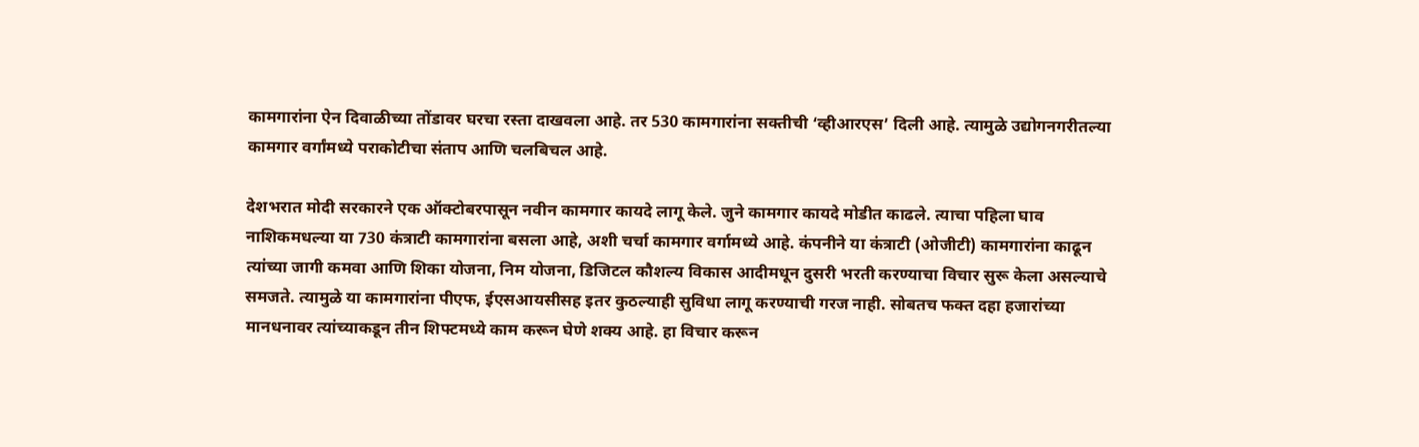कामगारांना ऐन दिवाळीच्या तोंडावर घरचा रस्ता दाखवला आहे. तर 530 कामगारांना सक्तीची ‘व्हीआरएस’ दिली आहे. त्यामुळे उद्योगनगरीतल्या कामगार वर्गांमध्ये पराकोटीचा संताप आणि चलबिचल आहे.

देशभरात मोदी सरकारने एक ऑक्टोबरपासून नवीन कामगार कायदे लागू केले. जुने कामगार कायदे मोडीत काढले. त्याचा पहिला घाव नाशिकमधल्या या 730 कंत्राटी कामगारांना बसला आहे, अशी चर्चा कामगार वर्गामध्ये आहे. कंपनीने या कंत्राटी (ओजीटी) कामगारांना काढून त्यांच्या जागी कमवा आणि शिका योजना, निम योजना, डिजिटल कौशल्य विकास आदीमधून दुसरी भरती करण्याचा विचार सुरू केला असल्याचे समजते. त्यामुळे या कामगारांना पीएफ, ईएसआयसीसह इतर कुठल्याही सुविधा लागू करण्याची गरज नाही. सोबतच फक्त दहा हजारांच्या मानधनावर त्यांच्याकडून तीन शिफ्टमध्ये काम करून घेणे शक्य आहे. हा विचार करून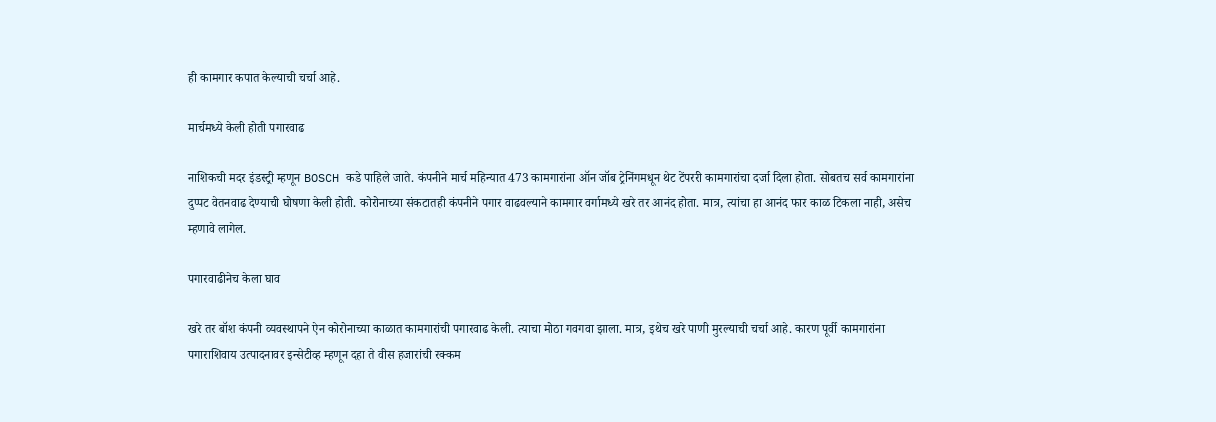ही कामगार कपात केल्याची चर्चा आहे.

मार्चमध्ये केली होती पगारवाढ

नाशिकची मदर इंडस्ट्री म्हणून BOSCH कडे पाहिले जाते. कंपनीने मार्च महिन्यात 473 कामगारांना ऑन जॉब ट्रेनिंगमधून थेट टेंपररी कामगारांचा दर्जा दिला होता. सोबतच सर्व कामगारांना दुप्पट वेतनवाढ देण्याची घोषणा केली होती. कोरोनाच्या संकटातही कंपनीने पगार वाढवल्याने कामगार वर्गामध्ये खरे तर आनंद होता. मात्र, त्यांचा हा आनंद फार काळ टिकला नाही, असेच म्हणावे लागेल.

पगारवाढीनेच केला घाव

खरे तर बॉश कंपनी व्यवस्थापने ऐन कोरोनाच्या काळात कामगारांची पगारवाढ केली. त्याचा मोठा गवगवा झाला. मात्र, इथेच खरे पाणी मुरल्याची चर्चा आहे. कारण पूर्वी कामगारांना पगाराशिवाय उत्पादनावर इन्सेटीव्ह म्हणून दहा ते वीस हजारांची रक्कम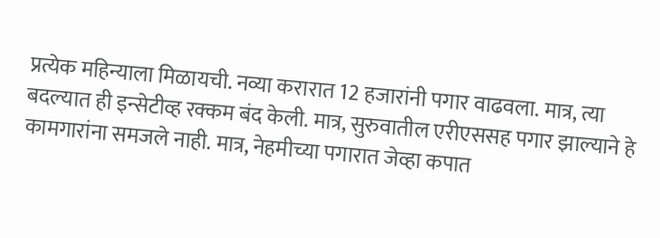प्रत्येक महिन्याला मिळायची. नव्या करारात 12 हजारांनी पगार वाढवला. मात्र, त्या बदल्यात ही इन्सेटीव्ह रक्कम बंद केली. मात्र, सुरुवातील एरीएससह पगार झाल्याने हे कामगारांना समजले नाही. मात्र, नेहमीच्या पगारात जेव्हा कपात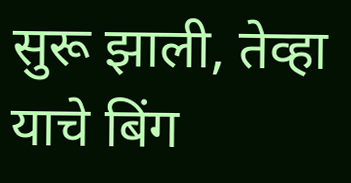सुरू झाली, तेव्हा याचे बिंग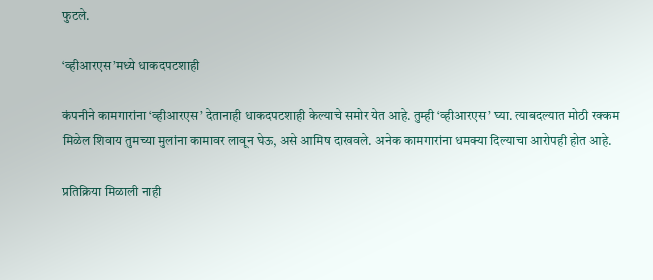फुटले.

‘व्हीआरएस’मध्ये धाकदपटशाही

कंपनीने कामगारांना ‘व्हीआरएस’ देतानाही धाकदपटशाही केल्याचे समोर येत आहे. तुम्ही ‘व्हीआरएस’ घ्या. त्याबदल्यात मोठी रक्कम मिळेल शिवाय तुमच्या मुलांना कामावर लावून घेऊ, असे आमिष दाखवले. अनेक कामगारांना धमक्या दिल्याचा आरोपही होत आहे.

प्रतिक्रिया मिळाली नाही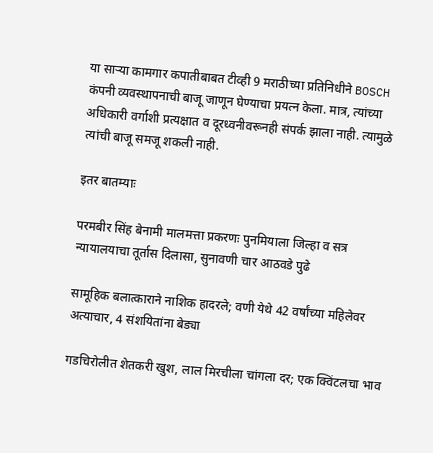या साऱ्या कामगार कपातीबाबत टीव्ही 9 मराठीच्या प्रतिनिधीने BOSCH कंपनी व्यवस्थापनाची बाजू जाणून घेण्याचा प्रयत्न केला. मात्र, त्यांच्या अधिकारी वर्गाशी प्रत्यक्षात व दूरध्वनीवरूनही संपर्क झाला नाही. त्यामुळे त्यांची बाजू समजू शकली नाही.

इतर बातम्याः

परमबीर सिंह बेनामी मालमत्ता प्रकरणः पुनमियाला जिल्हा व सत्र न्यायालयाचा तूर्तास दिलासा, सुनावणी चार आठवडे पुढे

सामूहिक बलात्काराने नाशिक हादरले; वणी येथे 42 वर्षांच्या महिलेवर अत्याचार, 4 संशयितांना बेड्या

गडचिरोलीत शेतकरी खुश, लाल मिरचीला चांगला दर; एक क्विंटलचा भाव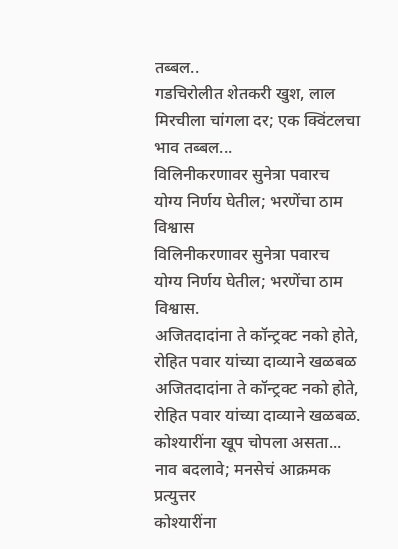तब्बल..
गडचिरोलीत शेतकरी खुश, लाल मिरचीला चांगला दर; एक क्विंटलचा भाव तब्बल...
विलिनीकरणावर सुनेत्रा पवारच योग्य निर्णय घेतील; भरणेंचा ठाम विश्वास
विलिनीकरणावर सुनेत्रा पवारच योग्य निर्णय घेतील; भरणेंचा ठाम विश्वास.
अजितदादांना ते कॉन्ट्रक्ट नको होते, रोहित पवार यांच्या दाव्याने खळबळ
अजितदादांना ते कॉन्ट्रक्ट नको होते, रोहित पवार यांच्या दाव्याने खळबळ.
कोश्यारींना खूप चोपला असता... नाव बदलावे; मनसेचं आक्रमक प्रत्युत्तर
कोश्यारींना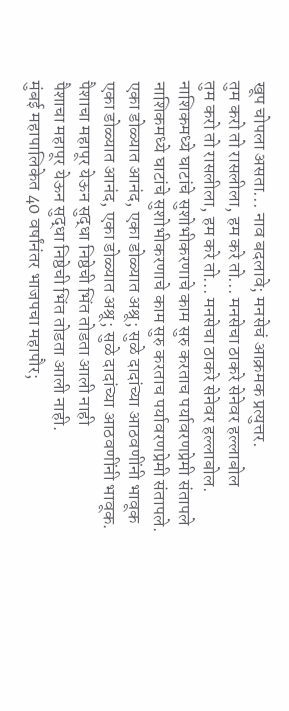खूप चोपला असता... नाव बदलावे; मनसेचं आक्रमक प्रत्युत्तर.
तुम करो तो रासलीला, हम करे तो... मनसेचा ठाकरे सेनेवर हल्लाबोल
तुम करो तो रासलीला, हम करे तो... मनसेचा ठाकरे सेनेवर हल्लाबोल.
नाशिकमध्ये घाटांचे सुशोभीकरणाचे काम सुरु करताच पर्यावरणप्रेमी संतापले
नाशिकमध्ये घाटांचे सुशोभीकरणाचे काम सुरु करताच पर्यावरणप्रेमी संतापले.
एका डोळ्यात आनंद, एका डोळ्यात अश्रू; सुळे दादांच्या आठवणींनी भावूक
एका डोळ्यात आनंद, एका डोळ्यात अश्रू; सुळे दादांच्या आठवणींनी भावूक.
पैशाचा महापूर येऊन सुद्धा निष्ठेची भिंत तोडता आली नाही
पैशाचा महापूर येऊन सुद्धा निष्ठेची भिंत तोडता आली नाही.
मुंबई महापालिकेत 40 वर्षांनंतर भाजपचा महापौर;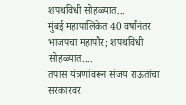शपथविधी सोहळ्यात...
मुंबई महापालिकेत 40 वर्षांनंतर भाजपचा महापौर; शपथविधी सोहळ्यात....
तपास यंत्रणांवरून संजय राऊतांचा सरकारवर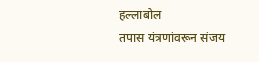हल्लाबोल
तपास यंत्रणांवरून संजय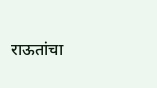राऊतांचा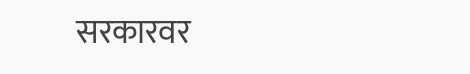सरकारवर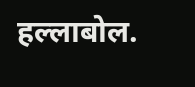हल्लाबोल.